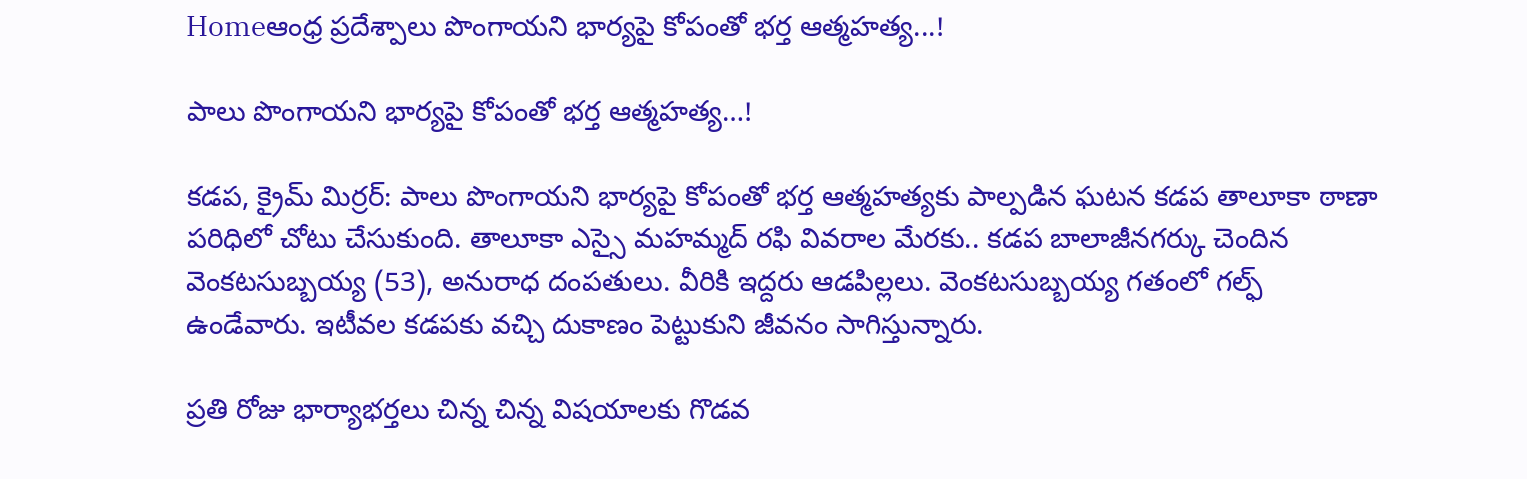Homeఆంధ్ర ప్రదేశ్పాలు పొంగాయ‌ని భార్య‌పై కోపంతో భ‌ర్త ఆత్మ‌హ‌త్య‌...!

పాలు పొంగాయ‌ని భార్య‌పై కోపంతో భ‌ర్త ఆత్మ‌హ‌త్య‌…!

కడప, క్రైమ్ మిర్ర‌ర్: పాలు పొంగాయని భార్యపై కోపంతో భర్త ఆత్మహత్యకు పాల్పడిన ఘటన కడప తాలూకా ఠాణా పరిధిలో చోటు చేసుకుంది. తాలూకా ఎస్సై మహమ్మద్ రఫి వివరాల మేరకు.. కడప బాలాజీనగర్కు చెందిన వెంకటసుబ్బయ్య (53), అనురాధ దంపతులు. వీరికి ఇద్దరు ఆడపిల్లలు. వెంకటసుబ్బయ్య గతంలో గల్ఫ్ ఉండేవారు. ఇటీవల కడపకు వచ్చి దుకాణం పెట్టుకుని జీవనం సాగిస్తున్నారు.

ప్రతి రోజు భార్యాభర్తలు చిన్న చిన్న విషయాలకు గొడవ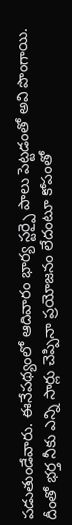పడుతుండేవారు. ఈనేపథ్యంలో ఆదివారం భార్య స్టర్పై పాలు పెట్టడంతో అవి పొంగాయి. దీంతో భర్త నీకు ఎన్ని సార్లు చెప్పినా ప్రయోజనం లేదంటూ కోపంతో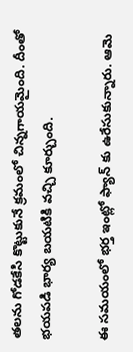తలను గోడకేసి కొట్టుకునే క్రమంలో చిన్నగాయమైంది. దీంతో భయపడి భార్య బయటికి వచ్చి కూర్చుంది.

ఈ సమయంలో భర్త ఇంట్లో ఫ్యాన్ కు ఉరేసుకున్నారు. ఆమె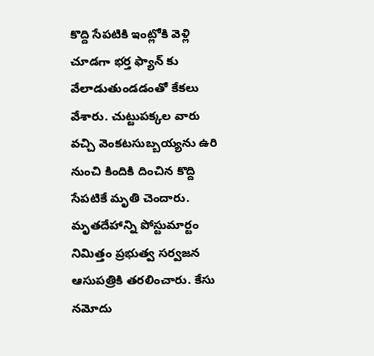కొద్ది సేపటికి ఇంట్లోకి వెళ్లి చూడగా భర్త ఫ్యాన్ కు వేలాడుతుండడంతో కేకలు వేశారు. చుట్టుపక్కల వారు వచ్చి వెంకటసుబ్బయ్యను ఉరి నుంచి కిందికి దించిన కొద్ది సేపటికే మృతి చెందారు. మృతదేహాన్ని పోస్టుమార్టం నిమిత్తం ప్రభుత్వ సర్వజన ఆసుపత్రికి తరలించారు. కేసు నమోదు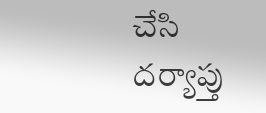చేసి దర్యాప్తు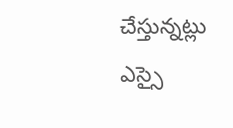చేస్తున్నట్లు ఎస్సై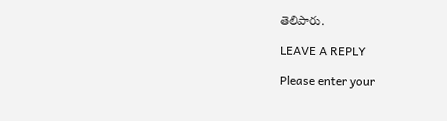తెలిపారు.

LEAVE A REPLY

Please enter your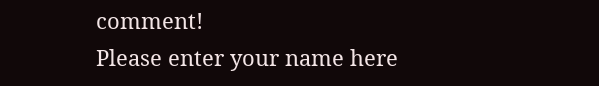comment!
Please enter your name here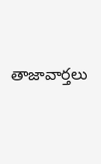తాజావార్తలు